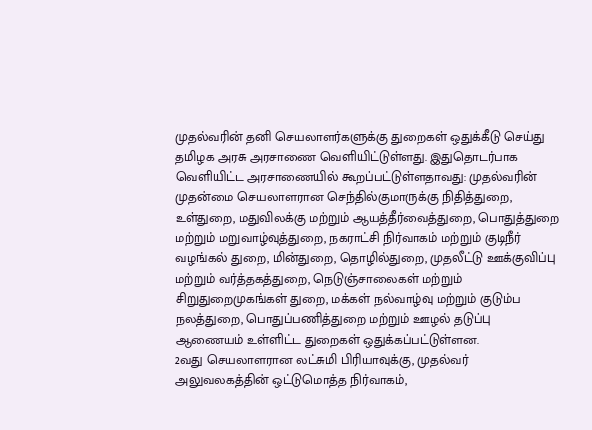முதல்வரின் தனி செயலாளர்களுக்கு துறைகள் ஒதுக்கீடு செய்து தமிழக அரசு அரசாணை வெளியிட்டுள்ளது. இதுதொடர்பாக வெளியிட்ட அரசாணையில் கூறப்பட்டுள்ளதாவது: முதல்வரின் முதன்மை செயலாளரான செந்தில்குமாருக்கு நிதித்துறை, உள்துறை, மதுவிலக்கு மற்றும் ஆயத்தீர்வைத்துறை, பொதுத்துறை மற்றும் மறுவாழ்வுத்துறை, நகராட்சி நிர்வாகம் மற்றும் குடிநீர் வழங்கல் துறை, மின்துறை, தொழில்துறை, முதலீட்டு ஊக்குவிப்பு மற்றும் வர்த்தகத்துறை, நெடுஞ்சாலைகள் மற்றும் சிறுதுறைமுகங்கள் துறை, மக்கள் நல்வாழ்வு மற்றும் குடும்ப நலத்துறை, பொதுப்பணித்துறை மற்றும் ஊழல் தடுப்பு ஆணையம் உள்ளிட்ட துறைகள் ஒதுக்கப்பட்டுள்ளன.
2வது செயலாளரான லட்சுமி பிரியாவுக்கு, முதல்வர் அலுவலகத்தின் ஒட்டுமொத்த நிர்வாகம்,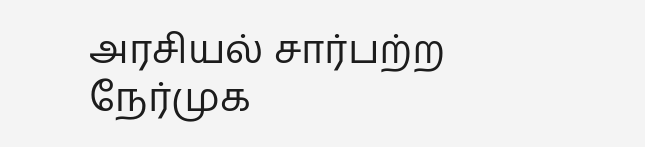அரசியல் சார்பற்ற நேர்முக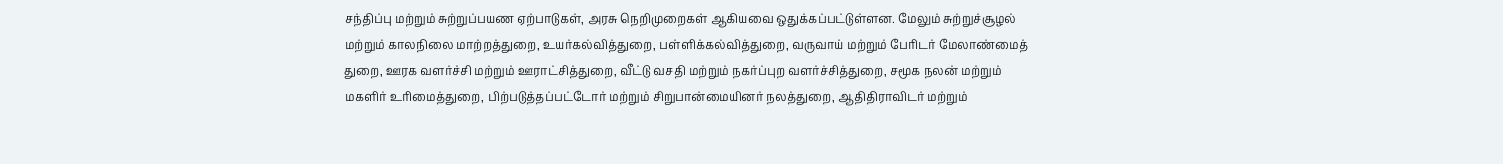சந்திப்பு மற்றும் சுற்றுப்பயண ஏற்பாடுகள், அரசு நெறிமுறைகள் ஆகியவை ஒதுக்கப்பட்டுள்ளன. மேலும் சுற்றுச்சூழல் மற்றும் காலநிலை மாற்றத்துறை, உயர்கல்வித்துறை, பள்ளிக்கல்வித்துறை, வருவாய் மற்றும் பேரிடர் மேலாண்மைத் துறை, ஊரக வளர்ச்சி மற்றும் ஊராட்சித்துறை, வீட்டு வசதி மற்றும் நகர்ப்புற வளர்ச்சித்துறை, சமூக நலன் மற்றும் மகளிர் உரிமைத்துறை, பிற்படுத்தப்பட்டோர் மற்றும் சிறுபான்மையினர் நலத்துறை, ஆதிதிராவிடர் மற்றும்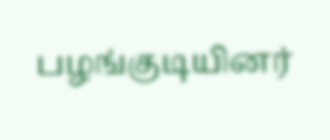பழங்குடியினர்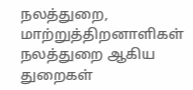நலத்துறை, மாற்றுத்திறனாளிகள் நலத்துறை ஆகிய துறைகள்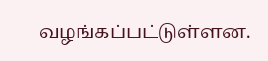வழங்கப்பட்டுள்ளன.